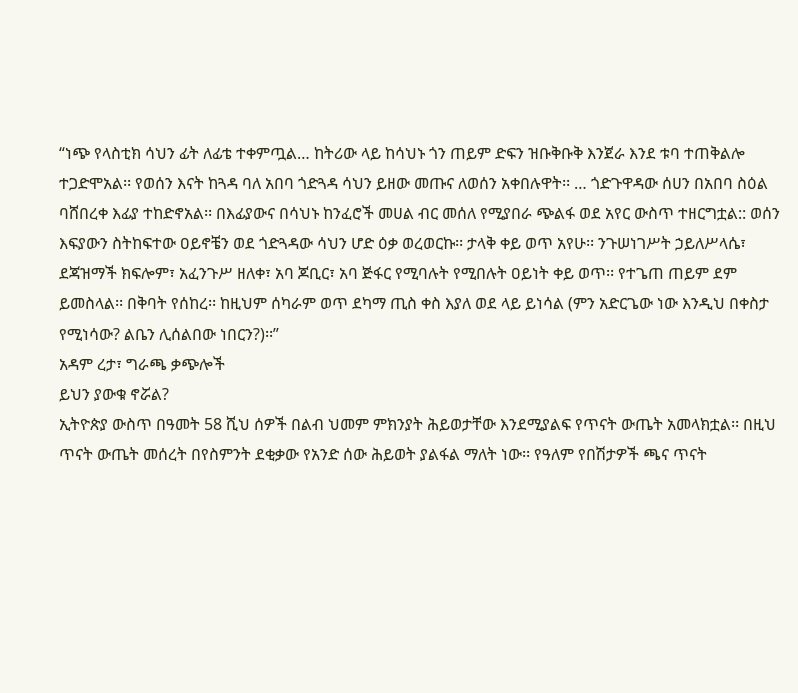“ነጭ የላስቲክ ሳህን ፊት ለፊቴ ተቀምጧል… ከትሪው ላይ ከሳህኑ ጎን ጠይም ድፍን ዝቡቅቡቅ እንጀራ እንደ ቱባ ተጠቅልሎ ተጋድሞአል፡፡ የወሰን እናት ከጓዳ ባለ አበባ ጎድጓዳ ሳህን ይዘው መጡና ለወሰን አቀበሉዋት፡፡ … ጎድጉዋዳው ሰሀን በአበባ ስዕል ባሸበረቀ እፊያ ተከድኖአል፡፡ በእፊያውና በሳህኑ ከንፈሮች መሀል ብር መሰለ የሚያበራ ጭልፋ ወደ አየር ውስጥ ተዘርግቷል:: ወሰን እፍያውን ስትከፍተው ዐይኖቼን ወደ ጎድጓዳው ሳህን ሆድ ዕቃ ወረወርኩ፡፡ ታላቅ ቀይ ወጥ አየሁ፡፡ ንጉሠነገሥት ኃይለሥላሴ፣ ደጃዝማች ክፍሎም፣ አፈንጉሥ ዘለቀ፣ አባ ጆቢር፣ አባ ጅፋር የሚባሉት የሚበሉት ዐይነት ቀይ ወጥ፡፡ የተጌጠ ጠይም ደም ይመስላል፡፡ በቅባት የሰከረ፡፡ ከዚህም ሰካራም ወጥ ደካማ ጢስ ቀስ እያለ ወደ ላይ ይነሳል (ምን አድርጌው ነው እንዲህ በቀስታ የሚነሳው? ልቤን ሊሰልበው ነበርን?)፡፡”
አዳም ረታ፣ ግራጫ ቃጭሎች
ይህን ያውቁ ኖሯል?
ኢትዮጵያ ውስጥ በዓመት 58 ሺህ ሰዎች በልብ ህመም ምክንያት ሕይወታቸው እንደሚያልፍ የጥናት ውጤት አመላክቷል፡፡ በዚህ ጥናት ውጤት መሰረት በየስምንት ደቂቃው የአንድ ሰው ሕይወት ያልፋል ማለት ነው፡፡ የዓለም የበሽታዎች ጫና ጥናት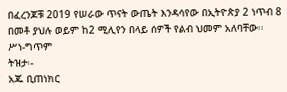በፈረንጆቹ 2019 የሠራው ጥናት ውጤት እንዳሳየው በኢትዮጵያ 2 ነጥብ 8 በመቶ ያህሉ ወይም ከ2 ሚሊየን በላይ ሰዎች የልብ ህመም አለባቸው፡፡
ሥነ-ግጥም
ትዝታ፡-
አጁ ቢጠነክር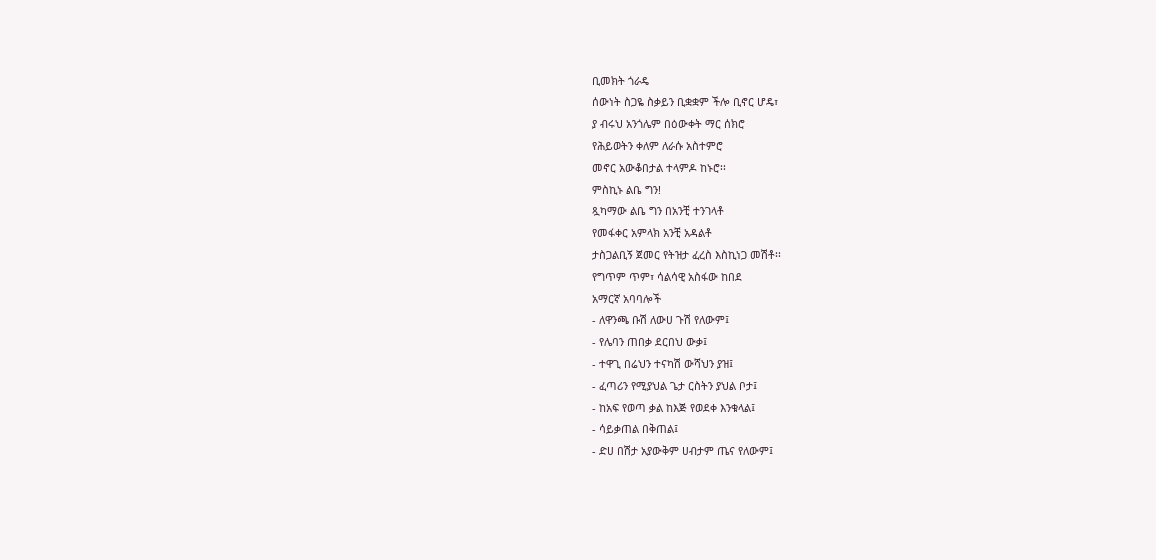ቢመክት ጎራዴ
ሰውነት ስጋዬ ስቃይን ቢቋቋም ችሎ ቢኖር ሆዴ፣
ያ ብሩህ አንጎሌም በዕውቀት ማር ሰክሮ
የሕይወትን ቀለም ለራሱ አስተምሮ
መኖር አውቆበታል ተላምዶ ከኑሮ፡፡
ምስኪኑ ልቤ ግን!
ጿካማው ልቤ ግን በአንቺ ተንገላቶ
የመፋቀር አምላክ አንቺ አዳልቶ
ታስጋልቢኝ ጀመር የትዝታ ፈረስ እስኪነጋ መሽቶ፡፡
የግጥም ጥም፣ ሳልሳዊ አስፋው ከበደ
አማርኛ አባባሎች
- ለዋንጫ ቡሽ ለውሀ ጉሽ የለውም፤
- የሌባን ጠበቃ ደርበህ ውቃ፤
- ተዋጊ በሬህን ተናካሽ ውሻህን ያዝ፤
- ፈጣሪን የሚያህል ጌታ ርስትን ያህል ቦታ፤
- ከአፍ የወጣ ቃል ከእጅ የወደቀ እንቁላል፤
- ሳይቃጠል በቅጠል፤
- ድሀ በሽታ አያውቅም ሀብታም ጤና የለውም፤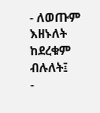- ለወጡም እዘኑለት ከደረቁም ብሉለት፤
-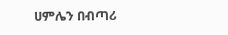ሀምሌን በብጣሪ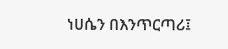ነሀሴን በእንጥርጣሪ፤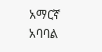አማርኛ አባባል